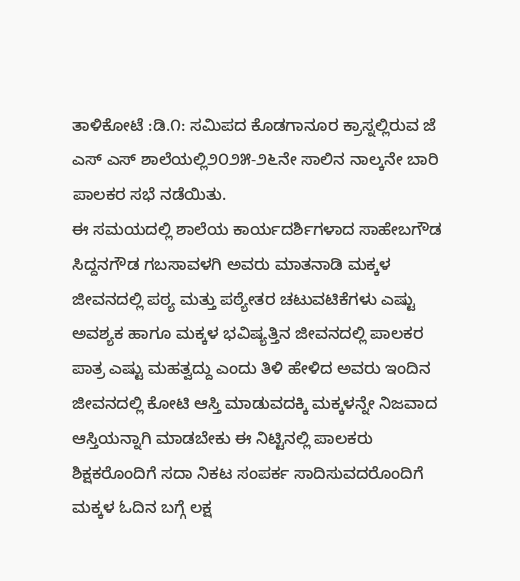ತಾಳಿಕೋಟೆ :ಡಿ.೧: ಸಮಿಪದ ಕೊಡಗಾನೂರ ಕ್ರಾಸ್ನಲ್ಲಿರುವ ಜೆ ಎಸ್ ಎಸ್ ಶಾಲೆಯಲ್ಲಿ೨೦೨೫-೨೬ನೇ ಸಾಲಿನ ನಾಲ್ಕನೇ ಬಾರಿ ಪಾಲಕರ ಸಭೆ ನಡೆಯಿತು.
ಈ ಸಮಯದಲ್ಲಿ ಶಾಲೆಯ ಕಾರ್ಯದರ್ಶಿಗಳಾದ ಸಾಹೇಬಗೌಡ ಸಿದ್ದನಗೌಡ ಗಬಸಾವಳಗಿ ಅವರು ಮಾತನಾಡಿ ಮಕ್ಕಳ ಜೀವನದಲ್ಲಿ ಪಠ್ಯ ಮತ್ತು ಪಠ್ಯೇತರ ಚಟುವಟಿಕೆಗಳು ಎಷ್ಟು ಅವಶ್ಯಕ ಹಾಗೂ ಮಕ್ಕಳ ಭವಿಷ್ಯತ್ತಿನ ಜೀವನದಲ್ಲಿ ಪಾಲಕರ ಪಾತ್ರ ಎಷ್ಟು ಮಹತ್ವದ್ದು ಎಂದು ತಿಳಿ ಹೇಳಿದ ಅವರು ಇಂದಿನ ಜೀವನದಲ್ಲಿ ಕೋಟಿ ಆಸ್ತಿ ಮಾಡುವದಕ್ಕಿ ಮಕ್ಕಳನ್ನೇ ನಿಜವಾದ ಆಸ್ತಿಯನ್ನಾಗಿ ಮಾಡಬೇಕು ಈ ನಿಟ್ಟಿನಲ್ಲಿ ಪಾಲಕರು ಶಿಕ್ಷಕರೊಂದಿಗೆ ಸದಾ ನಿಕಟ ಸಂಪರ್ಕ ಸಾದಿಸುವದರೊಂದಿಗೆ ಮಕ್ಕಳ ಓದಿನ ಬಗ್ಗೆ ಲಕ್ಷ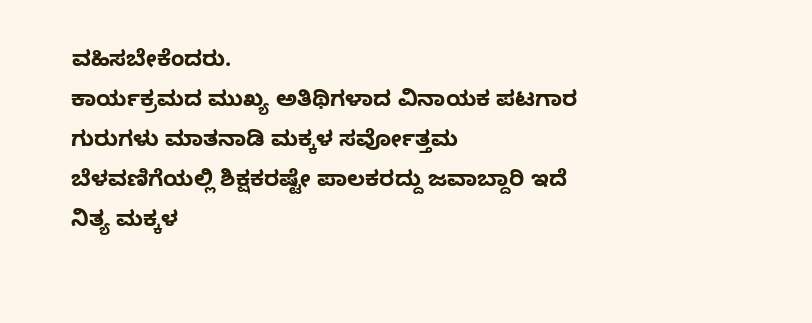ವಹಿಸಬೇಕೆಂದರು.
ಕಾರ್ಯಕ್ರಮದ ಮುಖ್ಯ ಅತಿಥಿಗಳಾದ ವಿನಾಯಕ ಪಟಗಾರ ಗುರುಗಳು ಮಾತನಾಡಿ ಮಕ್ಕಳ ಸರ್ವೋತ್ತಮ ಬೆಳವಣಿಗೆಯಲ್ಲಿ ಶಿಕ್ಷಕರಷ್ಟೇ ಪಾಲಕರದ್ದು ಜವಾಬ್ದಾರಿ ಇದೆ ನಿತ್ಯ ಮಕ್ಕಳ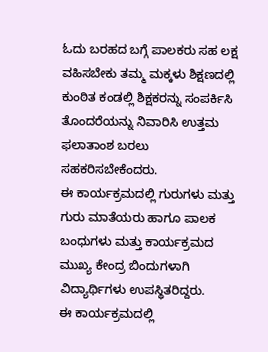ಓದು ಬರಹದ ಬಗ್ಗೆ ಪಾಲಕರು ಸಹ ಲಕ್ಷ ವಹಿಸಬೇಕು ತಮ್ಮ ಮಕ್ಕಳು ಶಿಕ್ಷಣದಲ್ಲಿ ಕುಂಠಿತ ಕಂಡಲ್ಲಿ ಶಿಕ್ಷಕರನ್ನು ಸಂಪರ್ಕಿಸಿ ತೊಂದರೆಯನ್ನು ನಿವಾರಿಸಿ ಉತ್ತಮ ಫಲಾತಾಂಶ ಬರಲು ಸಹಕರಿಸಬೇಕೆಂದರು.
ಈ ಕಾರ್ಯಕ್ರಮದಲ್ಲಿ ಗುರುಗಳು ಮತ್ತು ಗುರು ಮಾತೆಯರು ಹಾಗೂ ಪಾಲಕ ಬಂಧುಗಳು ಮತ್ತು ಕಾರ್ಯಕ್ರಮದ ಮುಖ್ಯ ಕೇಂದ್ರ ಬಿಂದುಗಳಾಗಿ ವಿದ್ಯಾರ್ಥಿಗಳು ಉಪಸ್ಥಿತರಿದ್ದರು.
ಈ ಕಾರ್ಯಕ್ರಮದಲ್ಲಿ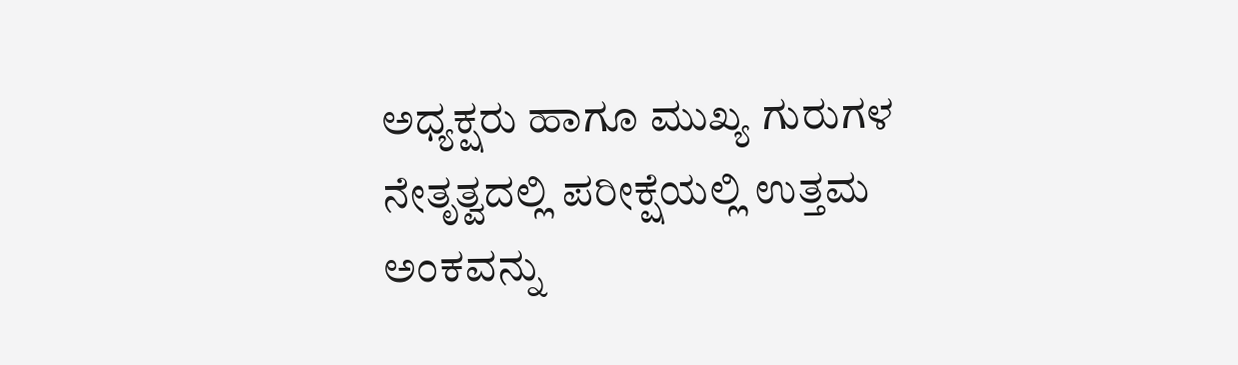ಅಧ್ಯಕ್ಷರು ಹಾಗೂ ಮುಖ್ಯ ಗುರುಗಳ ನೇತೃತ್ವದಲ್ಲಿ ಪರೀಕ್ಷೆಯಲ್ಲಿ ಉತ್ತಮ ಅಂಕವನ್ನು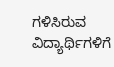ಗಳಿಸಿರುವ ವಿದ್ಯಾರ್ಥಿಗಳಿಗೆ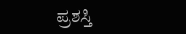ಪ್ರಶಸ್ತಿ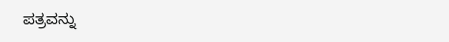ಪತ್ರವನ್ನು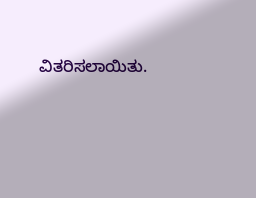ವಿತರಿಸಲಾಯಿತು.